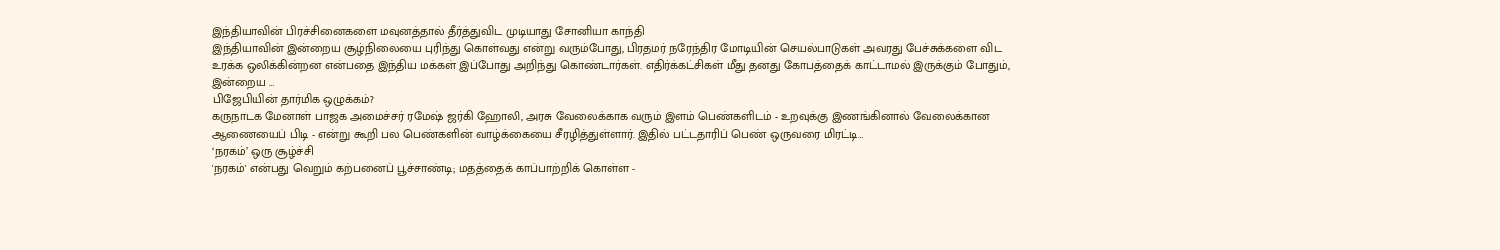இந்தியாவின் பிரச்சினைகளை மவுனத்தால் தீர்த்துவிட முடியாது சோனியா காந்தி
இந்தியாவின் இன்றைய சூழ்நிலையை புரிந்து கொள்வது என்று வரும்போது, பிரதமர் நரேந்திர மோடியின் செயல்பாடுகள் அவரது பேச்சுக்களை விட உரக்க ஒலிக்கின்றன என்பதை இந்திய மக்கள் இப்போது அறிந்து கொண்டார்கள். எதிர்க்கட்சிகள் மீது தனது கோபத்தைக் காட்டாமல் இருக்கும் போதும், இன்றைய …
பிஜேபியின் தார்மிக ஒழுக்கம்?
கருநாடக மேனாள் பாஜக அமைச்சர் ரமேஷ் ஜர்கி ஹோலி, அரசு வேலைக்காக வரும் இளம் பெண்களிடம் - உறவுக்கு இணங்கினால் வேலைக்கான ஆணையைப் பிடி - என்று கூறி பல பெண்களின் வாழ்க்கையை சீரழித்துள்ளார். இதில் பட்டதாரிப் பெண் ஒருவரை மிரட்டி…
‘நரகம்’ ஒரு சூழ்ச்சி
'நரகம்' என்பது வெறும் கற்பனைப் பூச்சாண்டி; மதத்தைக் காப்பாற்றிக் கொள்ள -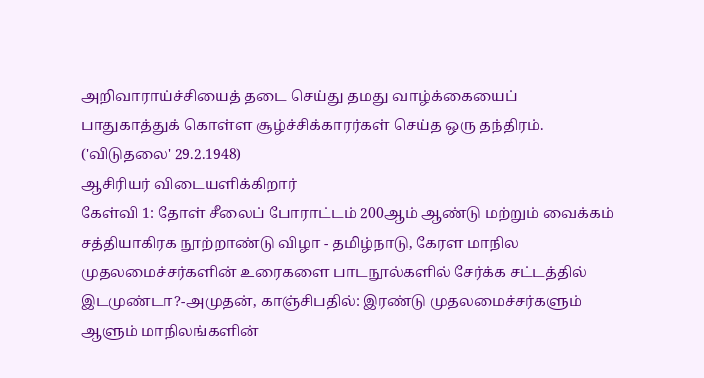அறிவாராய்ச்சியைத் தடை செய்து தமது வாழ்க்கையைப் பாதுகாத்துக் கொள்ள சூழ்ச்சிக்காரர்கள் செய்த ஒரு தந்திரம். ('விடுதலை' 29.2.1948)
ஆசிரியர் விடையளிக்கிறார்
கேள்வி 1: தோள் சீலைப் போராட்டம் 200ஆம் ஆண்டு மற்றும் வைக்கம் சத்தியாகிரக நூற்றாண்டு விழா - தமிழ்நாடு, கேரள மாநில முதலமைச்சர்களின் உரைகளை பாடநூல்களில் சேர்க்க சட்டத்தில் இடமுண்டா?-அமுதன், காஞ்சிபதில்: இரண்டு முதலமைச்சர்களும் ஆளும் மாநிலங்களின்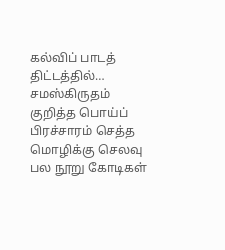கல்விப் பாடத் திட்டத்தில்…
சமஸ்கிருதம் குறித்த பொய்ப் பிரச்சாரம் செத்த மொழிக்கு செலவு பல நூறு கோடிகள்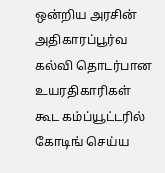ஒன்றிய அரசின் அதிகாரப்பூர்வ கல்வி தொடர்பான உயரதிகாரிகள் கூட கம்ப்யூட்டரில் கோடிங் செய்ய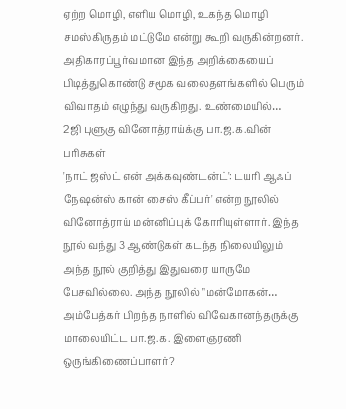ஏற்ற மொழி, எளிய மொழி, உகந்த மொழி சமஸ்கிருதம் மட்டுமே என்று கூறி வருகின்றனர். அதிகாரப்பூர்வமான இந்த அறிக்கையைப் பிடித்துகொண்டு சமூக வலைதளங்களில் பெரும் விவாதம் எழுந்து வருகிறது. உண்மையில்…
2ஜி புளுகு வினோத்ராய்க்கு பா.ஜ.க.வின் பரிசுகள்
'நாட் ஜஸ்ட் என் அக்கவுண்டன்ட்': டயரி ஆஃப் நேஷன்ஸ் கான் சைஸ் கீப்பர்' என்ற நூலில் வினோத்ராய் மன்னிப்புக் கோரியுள்ளார். இந்த நூல் வந்து 3 ஆண்டுகள் கடந்த நிலையிலும் அந்த நூல் குறித்து இதுவரை யாருமே பேசவில்லை. அந்த நூலில் "மன்மோகன்…
அம்பேத்கர் பிறந்த நாளில் விவேகானந்தருக்கு மாலையிட்ட பா.ஜ.க. இளைஞரணி ஒருங்கிணைப்பாளர்?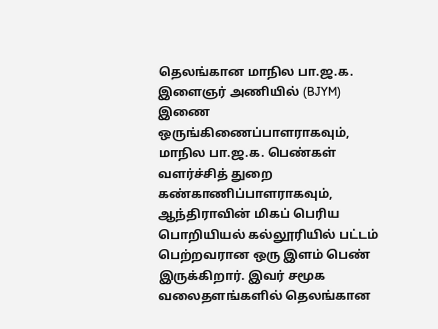தெலங்கான மாநில பா.ஜ.க. இளைஞர் அணியில் (BJYM) இணை ஒருங்கிணைப்பாளராகவும், மாநில பா.ஜ.க. பெண்கள் வளர்ச்சித் துறை கண்காணிப்பாளராகவும், ஆந்திராவின் மிகப் பெரிய பொறியியல் கல்லூரியில் பட்டம் பெற்றவரான ஒரு இளம் பெண் இருக்கிறார். இவர் சமூக வலைதளங்களில் தெலங்கான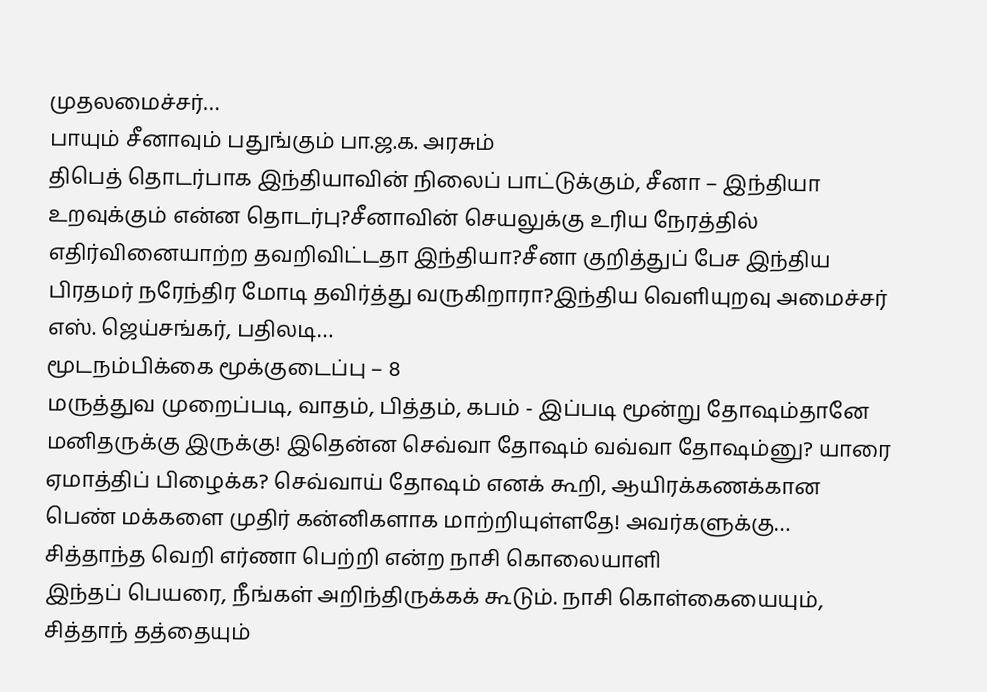முதலமைச்சர்…
பாயும் சீனாவும் பதுங்கும் பா.ஜ.க. அரசும்
திபெத் தொடர்பாக இந்தியாவின் நிலைப் பாட்டுக்கும், சீனா – இந்தியா உறவுக்கும் என்ன தொடர்பு?சீனாவின் செயலுக்கு உரிய நேரத்தில் எதிர்வினையாற்ற தவறிவிட்டதா இந்தியா?சீனா குறித்துப் பேச இந்திய பிரதமர் நரேந்திர மோடி தவிர்த்து வருகிறாரா?இந்திய வெளியுறவு அமைச்சர் எஸ். ஜெய்சங்கர், பதிலடி…
மூடநம்பிக்கை மூக்குடைப்பு – 8
மருத்துவ முறைப்படி, வாதம், பித்தம், கபம் - இப்படி மூன்று தோஷம்தானே மனிதருக்கு இருக்கு! இதென்ன செவ்வா தோஷம் வவ்வா தோஷம்னு? யாரை ஏமாத்திப் பிழைக்க? செவ்வாய் தோஷம் எனக் கூறி, ஆயிரக்கணக்கான பெண் மக்களை முதிர் கன்னிகளாக மாற்றியுள்ளதே! அவர்களுக்கு…
சித்தாந்த வெறி எர்ணா பெற்றி என்ற நாசி கொலையாளி
இந்தப் பெயரை, நீங்கள் அறிந்திருக்கக் கூடும். நாசி கொள்கையையும், சித்தாந் தத்தையும்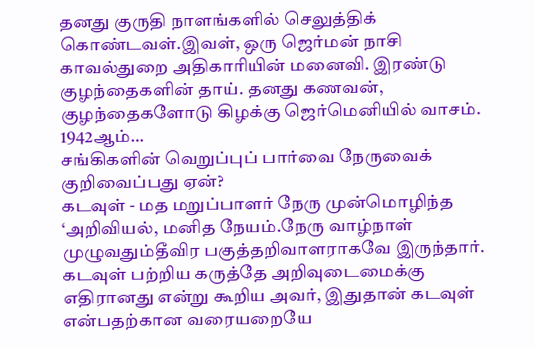தனது குருதி நாளங்களில் செலுத்திக் கொண்டவள்.இவள், ஒரு ஜெர்மன் நாசி காவல்துறை அதிகாரியின் மனைவி. இரண்டு குழந்தைகளின் தாய். தனது கணவன், குழந்தைகளோடு கிழக்கு ஜெர்மெனியில் வாசம். 1942ஆம்…
சங்கிகளின் வெறுப்புப் பார்வை நேருவைக் குறிவைப்பது ஏன்?
கடவுள் - மத மறுப்பாளர் நேரு முன்மொழிந்த ‘அறிவியல், மனித நேயம்.நேரு வாழ்நாள் முழுவதும்தீவிர பகுத்தறிவாளராகவே இருந்தார். கடவுள் பற்றிய கருத்தே அறிவுடைமைக்கு எதிரானது என்று கூறிய அவர், இதுதான் கடவுள் என்பதற்கான வரையறையே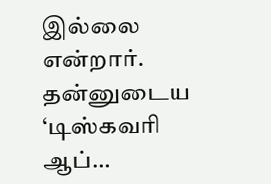இல்லை என்றார். தன்னுடைய ‘டிஸ்கவரி ஆப்…